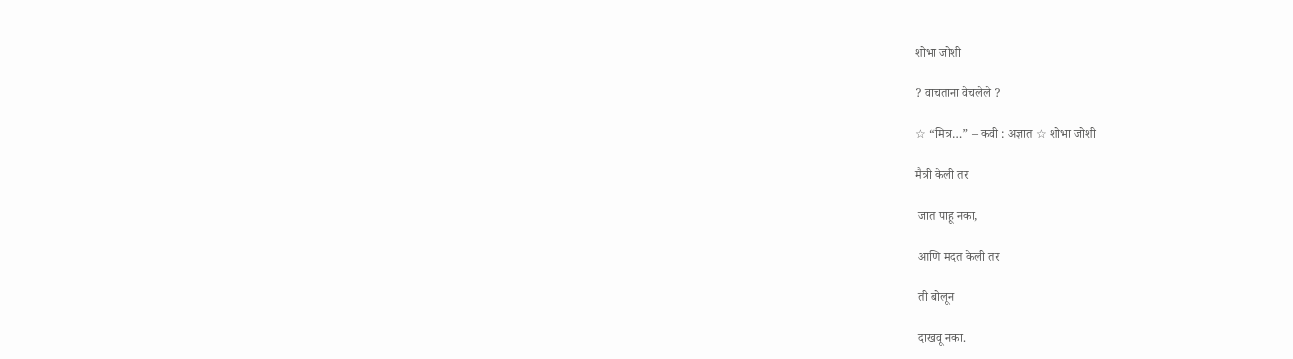शोभा जोशी

? वाचताना वेचलेले ?

☆ “मित्र…” – कवी : अज्ञात ☆ शोभा जोशी

मैत्री केली तर

 जात पाहू नका,

 आणि मदत केली तर

 ती बोलून

 दाखवू नका.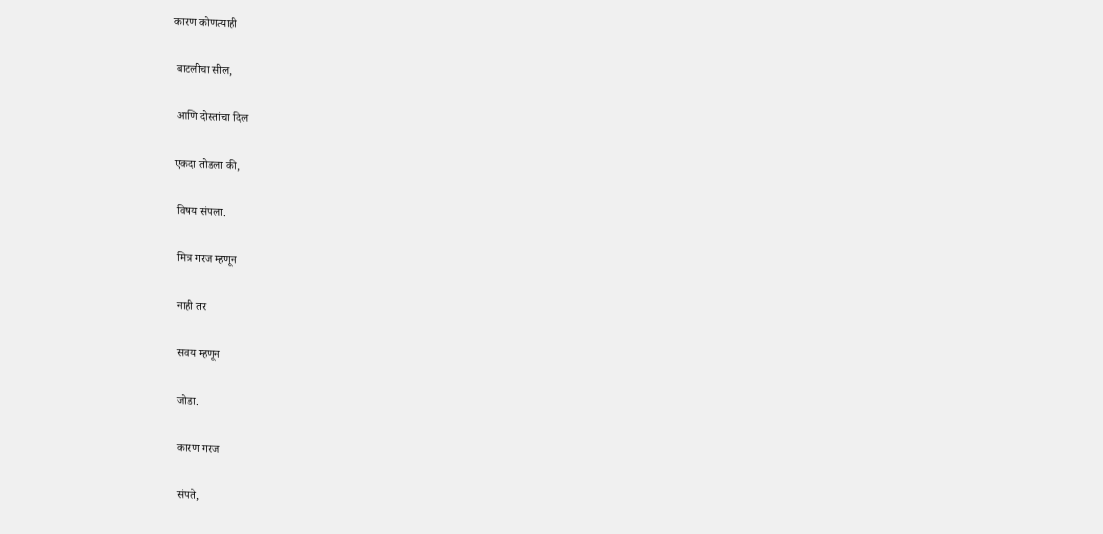कारण कोणत्याही

 बाटलीचा सील,

 आणि दोस्तांचा दिल

एकदा तोडला की,

 विषय संपला.

 मित्र गरज म्हणून

 नाही तर

 सवय म्हणून

 जोडा.

 कारण गरज

 संपते,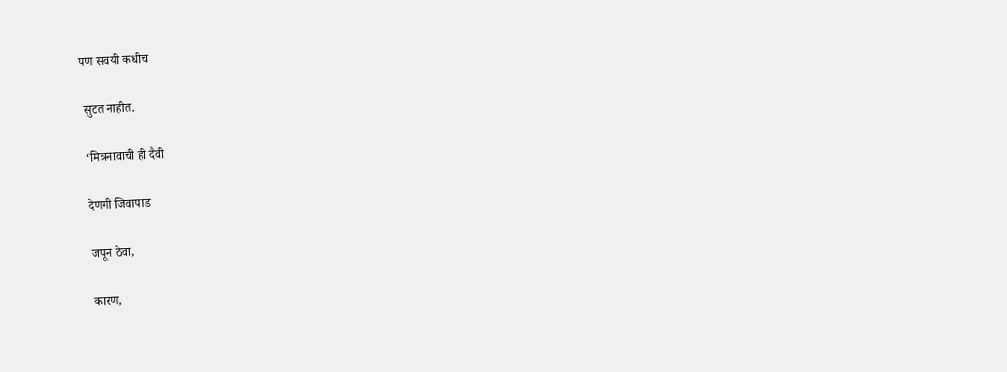पण सवयी कधीच

 सुटत नाहीत.

 ‘मित्रनावाची ही दैवी

 देणगी जिवापाड

 जपून ठेवा,

 कारण,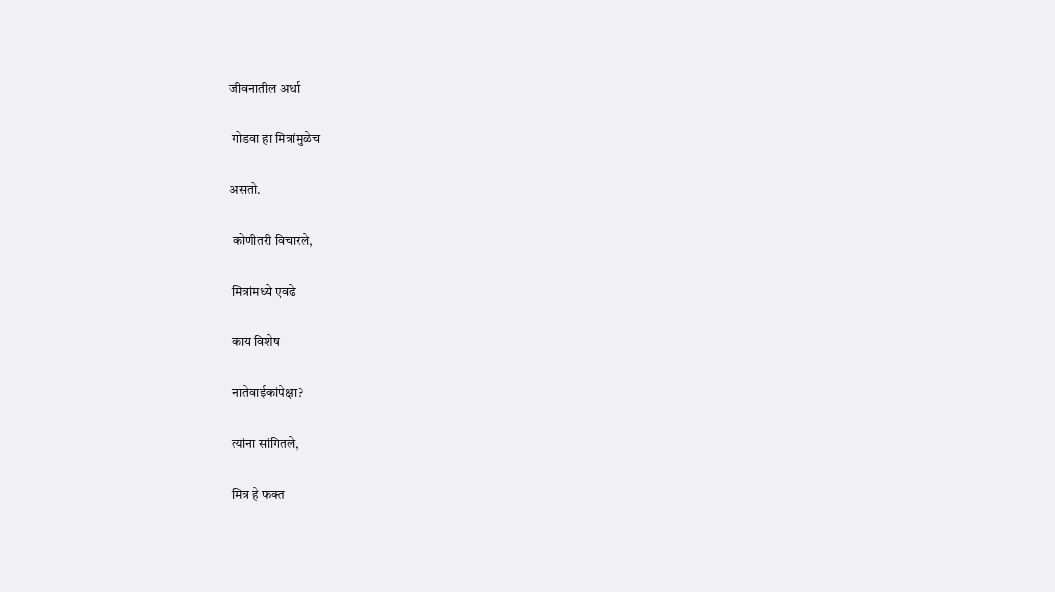जीवनातील अर्धा

 गोडवा हा मित्रांमुळेच

असतो.

 कोणीतरी विचारले,

 मित्रांमध्ये एवढे

 काय विशेष

 नातेवाईकांपेक्षा?

 त्यांना सांगितले,

 मित्र हे फक्त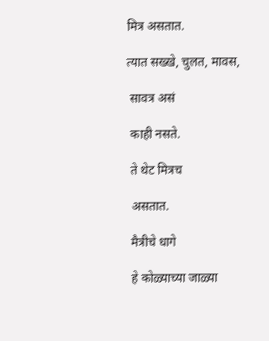मित्र असतात.

त्यात सख्खे, चुलत, मावस,

 सावत्र असं

 काही नसते.

 ते थेट मित्रच

 असतात.

 मैत्रीचे धागे

 हे कोळ्याच्या जाळ्या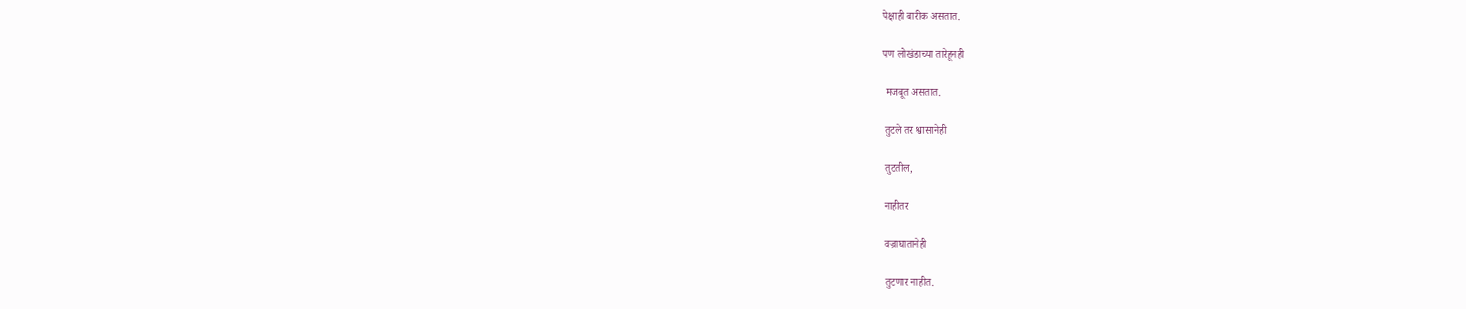पेक्षाही बारीक असतात.

पण लोखंडाच्या तारेहूनही

 मजबूत असतात.

 तुटले तर श्वासानेही

 तुटतील,

 नाहीतर

 वज्राघातानेही

 तुटणार नाहीत.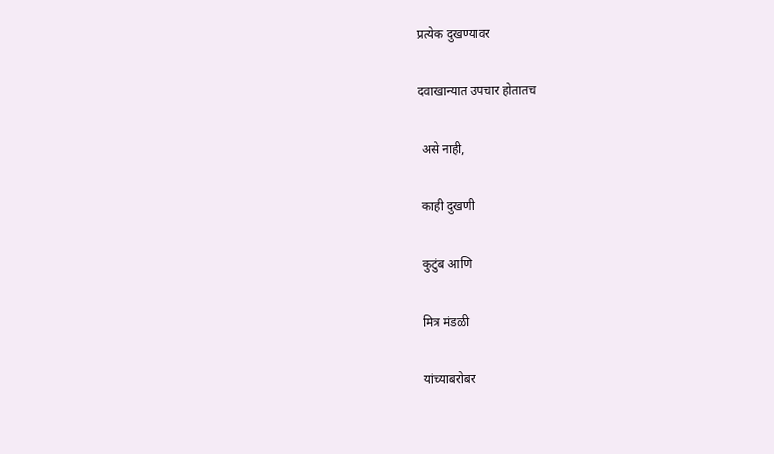प्रत्येक दुखण्यावर

दवाखान्यात उपचार होतातच

 असे नाही,

 काही दुखणी

 कुटुंब आणि

 मित्र मंडळी

 यांच्याबरोबर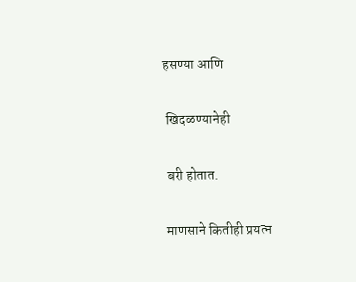हसण्या आणि

 खिदळण्यानेही

 बरी होतात.

 माणसाने कितीही प्रयत्न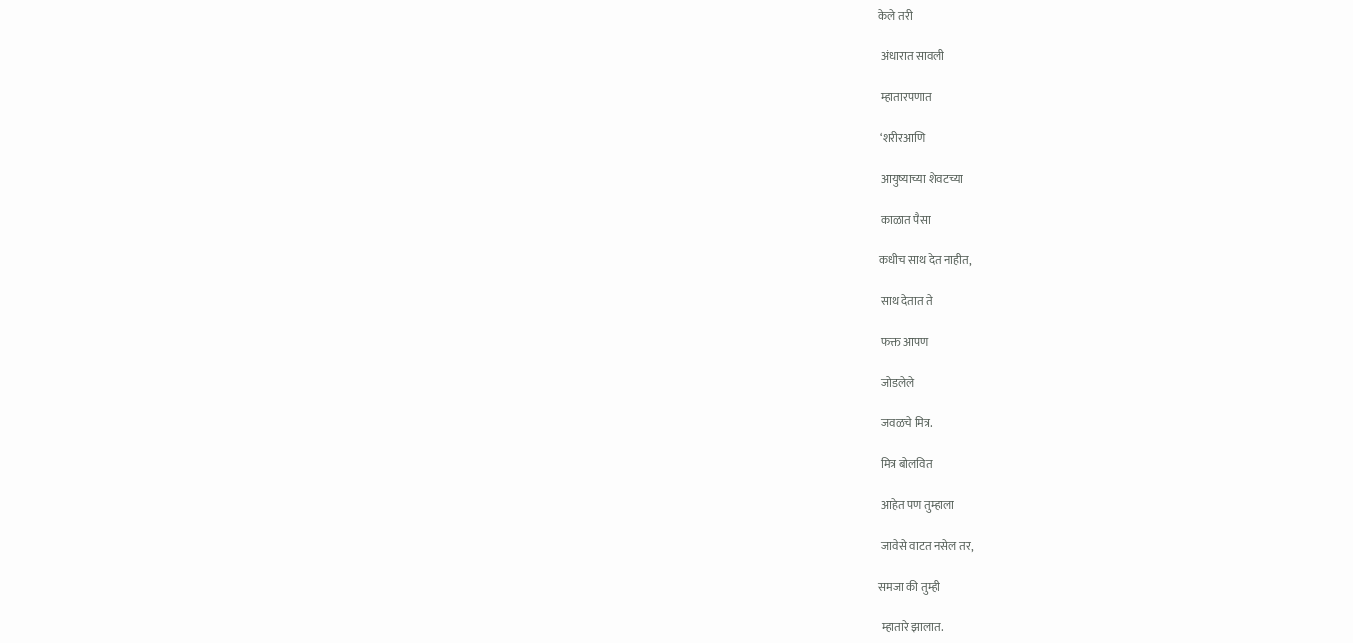केले तरी

 अंधारात सावली

 म्हातारपणात

 ‘शरीरआणि

 आयुष्याच्या शेवटच्या

 काळात पैसा

कधीच साथ देत नाहीत,

 साथ देतात ते

 फक्त आपण

 जोडलेले

 जवळचे मित्र.

 मित्र बोलवित

 आहेत पण तुम्हाला

 जावेसे वाटत नसेल तर,

समजा की तुम्ही

 म्हातारे झालात.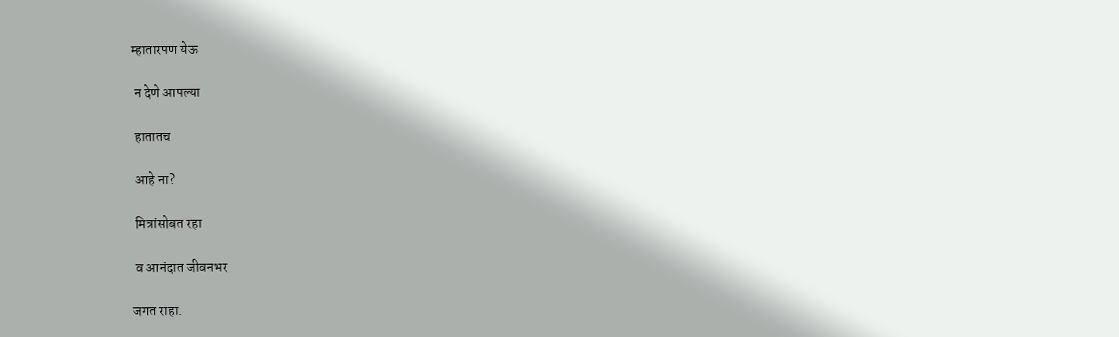म्हातारपण येऊ

 न देणे आपल्या

 हातातच

 आहे ना?

 मित्रांसोबत रहा

 व आनंदात जीवनभर

जगत राहा.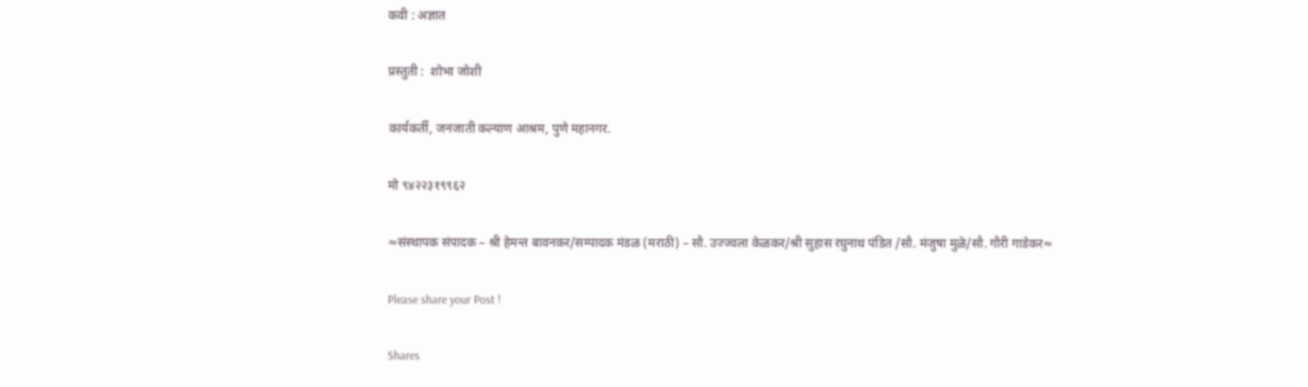कवी : अज्ञात

प्रस्तुती :  शोभा जोशी

कार्यकर्ती, जनजाती कल्याण आश्रम, पुणे महानगर.

मो ९४२२३१९९६२

≈संस्थापक संपादक – श्री हेमन्त बावनकर/सम्पादक मंडळ (मराठी) – सौ. उज्ज्वला केळकर/श्री सुहास रघुनाथ पंडित /सौ. मंजुषा मुळे/सौ. गौरी गाडेकर≈

Please share your Post !

Shares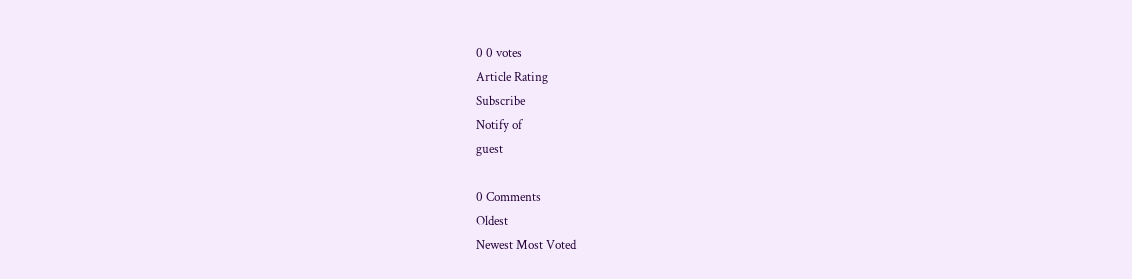0 0 votes
Article Rating
Subscribe
Notify of
guest

0 Comments
Oldest
Newest Most Voted